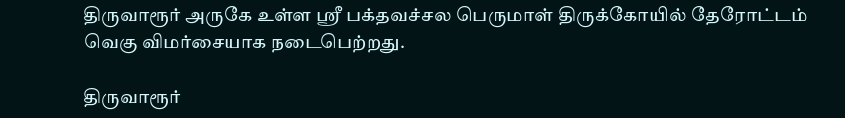திருவாரூர் அருகே உள்ள ஸ்ரீ பக்தவச்சல பெருமாள் திருக்கோயில் தேரோட்டம் வெகு விமர்சையாக நடைபெற்றது.

திருவாரூர்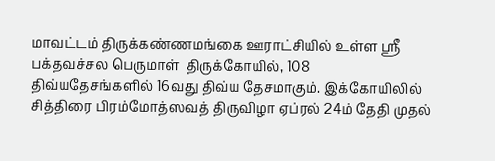மாவட்டம் திருக்கண்ணமங்கை ஊராட்சியில் உள்ள ஸ்ரீ பக்தவச்சல பெருமாள்  திருக்கோயில், 108 திவ்யதேசங்களில் 16வது திவ்ய தேசமாகும். இக்கோயிலில் சித்திரை பிரம்மோத்ஸவத் திருவிழா ஏப்ரல் 24ம் தேதி முதல்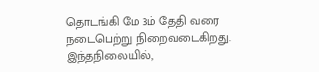தொடங்கி மே 3ம் தேதி வரை நடைபெற்று நிறைவடைகிறது. இந்தநிலையில்,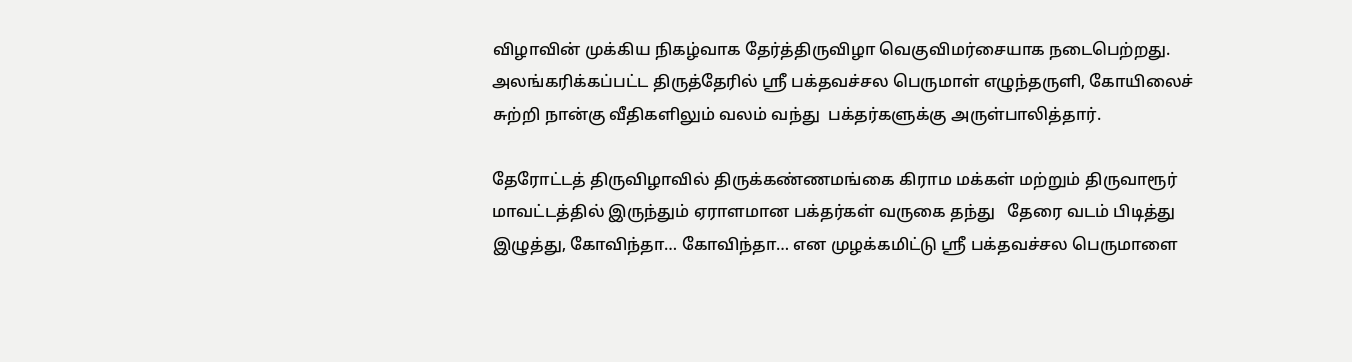விழாவின் முக்கிய நிகழ்வாக தேர்த்திருவிழா வெகுவிமர்சையாக நடைபெற்றது. அலங்கரிக்கப்பட்ட திருத்தேரில் ஸ்ரீ பக்தவச்சல பெருமாள் எழுந்தருளி, கோயிலைச் சுற்றி நான்கு வீதிகளிலும் வலம் வந்து  பக்தர்களுக்கு அருள்பாலித்தார்.

தேரோட்டத் திருவிழாவில் திருக்கண்ணமங்கை கிராம மக்கள் மற்றும் திருவாரூர் மாவட்டத்தில் இருந்தும் ஏராளமான பக்தர்கள் வருகை தந்து   தேரை வடம் பிடித்து இழுத்து, கோவிந்தா… கோவிந்தா… என முழக்கமிட்டு ஸ்ரீ பக்தவச்சல பெருமாளை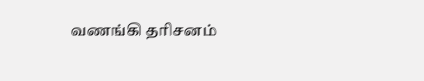வணங்கி தரிசனம்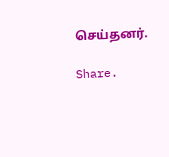செய்தனர்.

Share.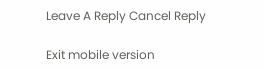Leave A Reply Cancel Reply

Exit mobile version